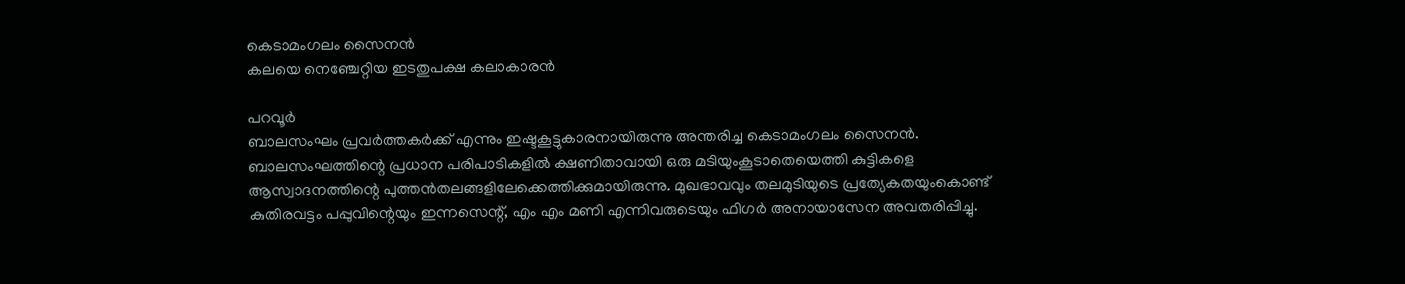കെടാമംഗലം സൈനൻ
കലയെ നെഞ്ചേറ്റിയ ഇടതുപക്ഷ കലാകാരൻ

പറവൂർ
ബാലസംഘം പ്രവർത്തകർക്ക് എന്നും ഇഷ്ടകൂട്ടുകാരനായിരുന്നു അന്തരിച്ച കെടാമംഗലം സൈനൻ. ബാലസംഘത്തിന്റെ പ്രധാന പരിപാടികളിൽ ക്ഷണിതാവായി ഒരു മടിയുംകൂടാതെയെത്തി കുട്ടികളെ ആസ്വാദനത്തിന്റെ പുത്തൻതലങ്ങളിലേക്കെത്തിക്കുമായിരുന്നു. മുഖഭാവവും തലമുടിയുടെ പ്രത്യേകതയുംകൊണ്ട് കുതിരവട്ടം പപ്പുവിന്റെയും ഇന്നസെന്റ്, എം എം മണി എന്നിവരുടെയും ഫിഗർ അനായാസേന അവതരിപ്പിച്ചു.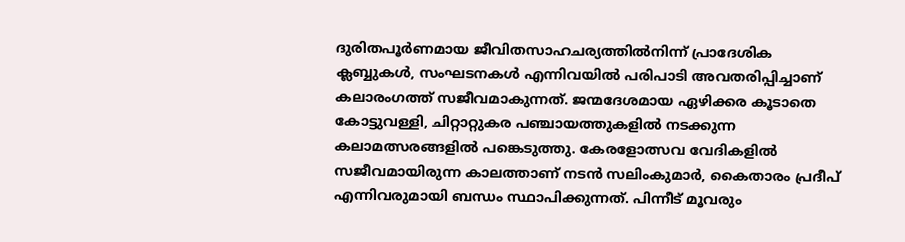ദുരിതപൂർണമായ ജീവിതസാഹചര്യത്തിൽനിന്ന് പ്രാദേശിക ക്ലബ്ബുകൾ, സംഘടനകൾ എന്നിവയിൽ പരിപാടി അവതരിപ്പിച്ചാണ് കലാരംഗത്ത് സജീവമാകുന്നത്. ജന്മദേശമായ ഏഴിക്കര കൂടാതെ കോട്ടുവള്ളി, ചിറ്റാറ്റുകര പഞ്ചായത്തുകളിൽ നടക്കുന്ന കലാമത്സരങ്ങളിൽ പങ്കെടുത്തു. കേരളോത്സവ വേദികളിൽ സജീവമായിരുന്ന കാലത്താണ് നടൻ സലിംകുമാർ, കൈതാരം പ്രദീപ് എന്നിവരുമായി ബന്ധം സ്ഥാപിക്കുന്നത്. പിന്നീട് മൂവരും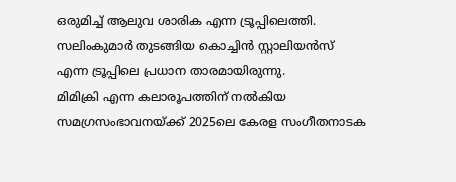ഒരുമിച്ച് ആലുവ ശാരിക എന്ന ട്രൂപ്പിലെത്തി. സലിംകുമാർ തുടങ്ങിയ കൊച്ചിൻ സ്റ്റാലിയൻസ് എന്ന ട്രൂപ്പിലെ പ്രധാന താരമായിരുന്നു.
മിമിക്രി എന്ന കലാരൂപത്തിന് നൽകിയ സമഗ്രസംഭാവനയ്ക്ക് 2025ലെ കേരള സംഗീതനാടക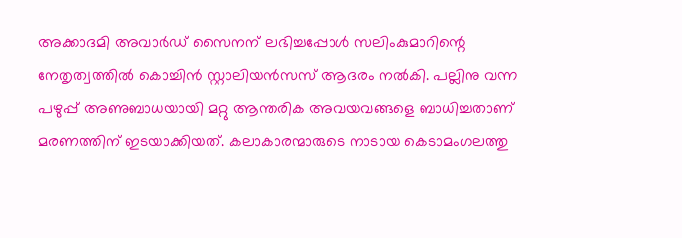അക്കാദമി അവാർഡ് സൈനന് ലഭിച്ചപ്പോൾ സലിംകുമാറിന്റെ നേതൃത്വത്തിൽ കൊച്ചിൻ സ്റ്റാലിയൻസസ് ആദരം നൽകി. പല്ലിനു വന്ന പഴുപ്പ് അണുബാധയായി മറ്റു ആന്തരിക അവയവങ്ങളെ ബാധിച്ചതാണ് മരണത്തിന് ഇടയാക്കിയത്. കലാകാരന്മാരുടെ നാടായ കെടാമംഗലത്തു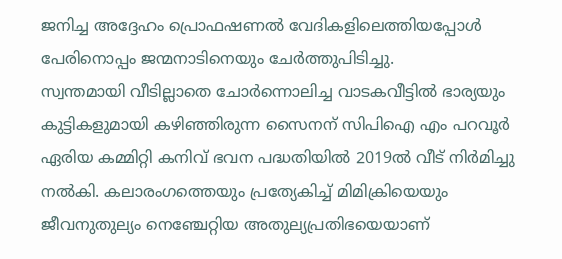ജനിച്ച അദ്ദേഹം പ്രൊഫഷണൽ വേദികളിലെത്തിയപ്പോൾ പേരിനൊപ്പം ജന്മനാടിനെയും ചേർത്തുപിടിച്ചു.
സ്വന്തമായി വീടില്ലാതെ ചോർന്നൊലിച്ച വാടകവീട്ടിൽ ഭാര്യയും കുട്ടികളുമായി കഴിഞ്ഞിരുന്ന സൈനന് സിപിഐ എം പറവൂർ ഏരിയ കമ്മിറ്റി കനിവ് ഭവന പദ്ധതിയിൽ 2019ൽ വീട് നിർമിച്ചു നൽകി. കലാരംഗത്തെയും പ്രത്യേകിച്ച് മിമിക്രിയെയും ജീവനുതുല്യം നെഞ്ചേറ്റിയ അതുല്യപ്രതിഭയെയാണ്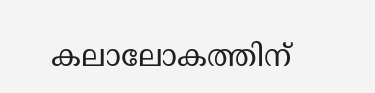കലാലോകത്തിന്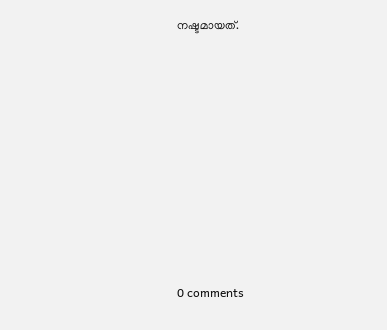നഷ്ടമായത്.









0 comments